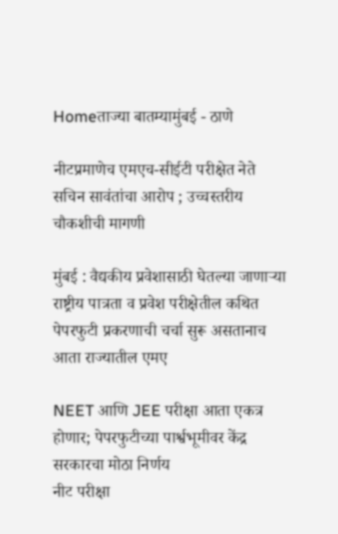Homeताज्या बातम्यामुंबई - ठाणे

नीटप्रमाणेच एमएच-सीईटी परीक्षेत नेते सचिन सावंतांचा आरोप ; उच्चस्तरीय चौकशीची मागणी

मुंबई : वैद्यकीय प्रवेशासाठी घेतल्या जाणार्‍या राष्ट्रीय पात्रता व प्रवेश परीक्षेतील कथित पेपरफुटी प्रकरणाची चर्चा सुरू असतानाच आता राज्यातील एमए

NEET आणि JEE परीक्षा आता एकत्र होणार; पेपरफुटीच्या पार्श्वभूमीवर केंद्र सरकारचा मोठा निर्णय
नीट परीक्षा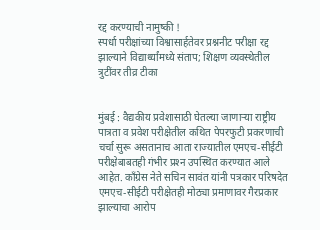रद्द करण्याची नामुष्की !
स्पर्धा परीक्षांच्या विश्वासार्हतेवर प्रश्ननीट परीक्षा रद्द झाल्याने विद्यार्थ्यांमध्ये संताप; शिक्षण व्यवस्थेतील त्रुटींवर तीव्र टीका


मुंबई : वैद्यकीय प्रवेशासाठी घेतल्या जाणार्‍या राष्ट्रीय पात्रता व प्रवेश परीक्षेतील कथित पेपरफुटी प्रकरणाची चर्चा सुरू असतानाच आता राज्यातील एमएच-सीईटी परीक्षेबाबतही गंभीर प्रश्‍न उपस्थित करण्यात आले आहेत. काँग्रेस नेते सचिन सावंत यांनी पत्रकार परिषदेत एमएच-सीईटी परीक्षेतही मोठ्या प्रमाणावर गैरप्रकार झाल्याचा आरोप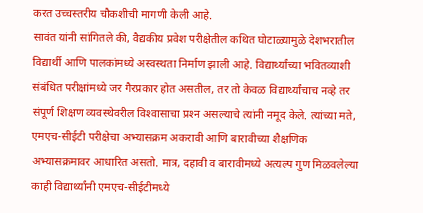करत उच्चस्तरीय चौकशीची मागणी केली आहे.
सावंत यांनी सांगितले की, वैद्यकीय प्रवेश परीक्षेतील कथित घोटाळ्यामुळे देशभरातील विद्यार्थी आणि पालकांमध्ये अस्वस्थता निर्माण झाली आहे. विद्यार्थ्यांच्या भवितव्याशी संबंधित परीक्षांमध्ये जर गैरप्रकार होत असतील, तर तो केवळ विद्यार्थ्यांचाच नव्हे तर संपूर्ण शिक्षण व्यवस्थेवरील विश्‍वासाचा प्रश्‍न असल्याचे त्यांनी नमूद केले. त्यांच्या मते, एमएच-सीईटी परीक्षेचा अभ्यासक्रम अकरावी आणि बारावीच्या शैक्षणिक अभ्यासक्रमावर आधारित असतो. मात्र, दहावी व बारावीमध्ये अत्यल्प गुण मिळवलेल्या काही विद्यार्थ्यांनी एमएच-सीईटीमध्ये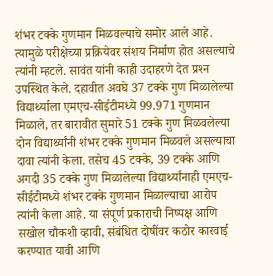शंभर टक्के गुणमान मिळवल्याचे समोर आले आहे. त्यामुळे परीक्षेच्या प्रक्रियेवर संशय निर्माण होत असल्याचे त्यांनी म्हटले. सावंत यांनी काही उदाहरणे देत प्रश्‍न उपस्थित केले. दहावीत अवघे 37 टक्के गुण मिळालेल्या विद्यार्थ्याला एमएच-सीईटीमध्ये 99.971 गुणमान मिळाले, तर बारावीत सुमारे 51 टक्के गुण मिळवलेल्या दोन विद्यार्थ्यांनी शंभर टक्के गुणमान मिळवले असल्याचा दावा त्यांनी केला. तसेच 45 टक्के, 39 टक्के आणि अगदी 35 टक्के गुण मिळालेल्या विद्यार्थ्यांनाही एमएच-सीईटीमध्ये शंभर टक्के गुणमान मिळाल्याचा आरोप त्यांनी केला आहे. या संपूर्ण प्रकाराची निष्पक्ष आणि सखोल चौकशी व्हावी, संबंधित दोषींवर कठोर कारवाई करण्यात यावी आणि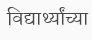विद्यार्थ्यांच्या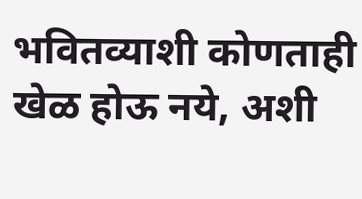भवितव्याशी कोणताही खेळ होऊ नये, अशी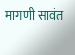मागणी सावंत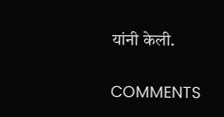यांनी केली.

COMMENTS